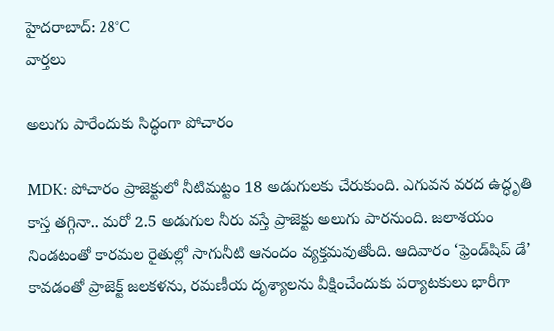హైదరాబాద్: 28°C
వార్తలు

అలుగు పారేందుకు సిద్ధంగా పోచారం

MDK: పోచారం ప్రాజెక్టులో నీటిమట్టం 18 అడుగులకు చేరుకుంది. ఎగువన వరద ఉద్ధృతి కాస్త తగ్గినా.. మరో 2.5 అడుగుల నీరు వస్తే ప్రాజెక్టు అలుగు పారనుంది. జలాశయం నిండటంతో కారమల రైతుల్లో సాగునీటి ఆనందం వ్యక్తమవుతోంది. ఆదివారం ‘ఫ్రెండ్‌షిప్ డే’ కావడంతో ప్రాజెక్ట్ జలకళను, రమణీయ దృశ్యాలను వీక్షించేందుకు పర్యాటకులు భారీగా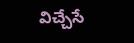విచ్చేసే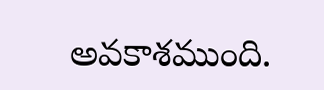అవకాశముంది.